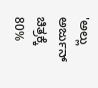'ಅಲ್ಲು ಅರ್ಜುನ್ ಚಿತ್ರಕ್ಕೆ 80%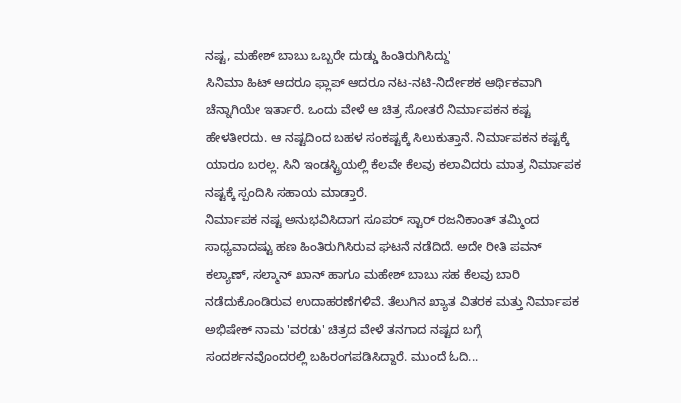ನಷ್ಟ, ಮಹೇಶ್ ಬಾಬು ಒಬ್ಬರೇ ದುಡ್ಡು ಹಿಂತಿರುಗಿಸಿದ್ದು'
ಸಿನಿಮಾ ಹಿಟ್ ಆದರೂ ಫ್ಲಾಪ್ ಆದರೂ ನಟ-ನಟಿ-ನಿರ್ದೇಶಕ ಆರ್ಥಿಕವಾಗಿ ಚೆನ್ನಾಗಿಯೇ ಇರ್ತಾರೆ. ಒಂದು ವೇಳೆ ಆ ಚಿತ್ರ ಸೋತರೆ ನಿರ್ಮಾಪಕನ ಕಷ್ಟ ಹೇಳತೀರದು. ಆ ನಷ್ಟದಿಂದ ಬಹಳ ಸಂಕಷ್ಟಕ್ಕೆ ಸಿಲುಕುತ್ತಾನೆ. ನಿರ್ಮಾಪಕನ ಕಷ್ಟಕ್ಕೆ ಯಾರೂ ಬರಲ್ಲ. ಸಿನಿ ಇಂಡಸ್ಟ್ರಿಯಲ್ಲಿ ಕೆಲವೇ ಕೆಲವು ಕಲಾವಿದರು ಮಾತ್ರ ನಿರ್ಮಾಪಕ ನಷ್ಟಕ್ಕೆ ಸ್ಪಂದಿಸಿ ಸಹಾಯ ಮಾಡ್ತಾರೆ.
ನಿರ್ಮಾಪಕ ನಷ್ಟ ಅನುಭವಿಸಿದಾಗ ಸೂಪರ್ ಸ್ಟಾರ್ ರಜನಿಕಾಂತ್ ತಮ್ಮಿಂದ ಸಾಧ್ಯವಾದಷ್ಟು ಹಣ ಹಿಂತಿರುಗಿಸಿರುವ ಘಟನೆ ನಡೆದಿದೆ. ಅದೇ ರೀತಿ ಪವನ್ ಕಲ್ಯಾಣ್, ಸಲ್ಮಾನ್ ಖಾನ್ ಹಾಗೂ ಮಹೇಶ್ ಬಾಬು ಸಹ ಕೆಲವು ಬಾರಿ ನಡೆದುಕೊಂಡಿರುವ ಉದಾಹರಣೆಗಳಿವೆ. ತೆಲುಗಿನ ಖ್ಯಾತ ವಿತರಕ ಮತ್ತು ನಿರ್ಮಾಪಕ ಅಭಿಷೇಕ್ ನಾಮ 'ವರಡು' ಚಿತ್ರದ ವೇಳೆ ತನಗಾದ ನಷ್ಟದ ಬಗ್ಗೆ ಸಂದರ್ಶನವೊಂದರಲ್ಲಿ ಬಹಿರಂಗಪಡಿಸಿದ್ದಾರೆ. ಮುಂದೆ ಓದಿ...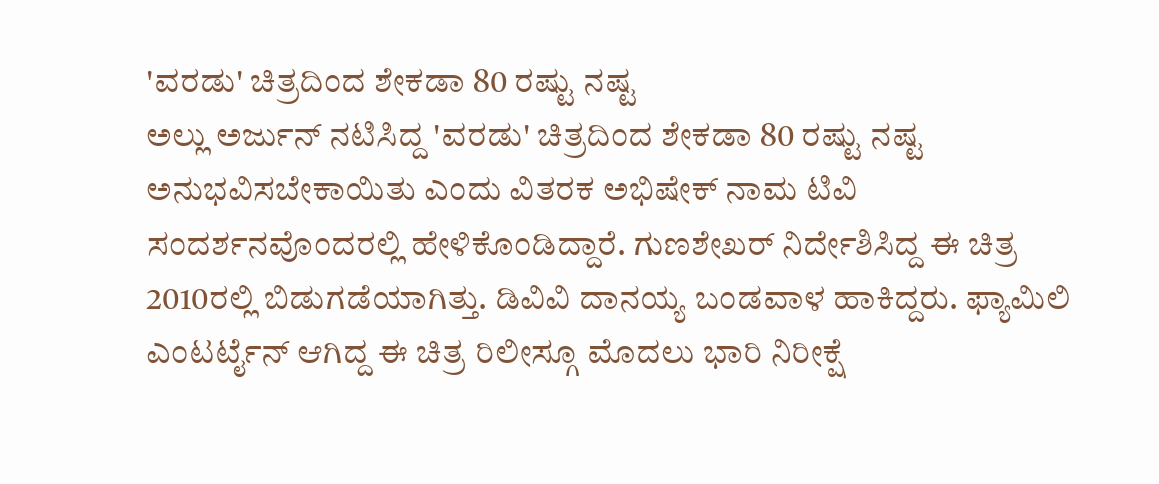'ವರಡು' ಚಿತ್ರದಿಂದ ಶೇಕಡಾ 80 ರಷ್ಟು ನಷ್ಟ
ಅಲ್ಲು ಅರ್ಜುನ್ ನಟಿಸಿದ್ದ 'ವರಡು' ಚಿತ್ರದಿಂದ ಶೇಕಡಾ 80 ರಷ್ಟು ನಷ್ಟ ಅನುಭವಿಸಬೇಕಾಯಿತು ಎಂದು ವಿತರಕ ಅಭಿಷೇಕ್ ನಾಮ ಟಿವಿ ಸಂದರ್ಶನವೊಂದರಲ್ಲಿ ಹೇಳಿಕೊಂಡಿದ್ದಾರೆ. ಗುಣಶೇಖರ್ ನಿರ್ದೇಶಿಸಿದ್ದ ಈ ಚಿತ್ರ 2010ರಲ್ಲಿ ಬಿಡುಗಡೆಯಾಗಿತ್ತು. ಡಿವಿವಿ ದಾನಯ್ಯ ಬಂಡವಾಳ ಹಾಕಿದ್ದರು. ಫ್ಯಾಮಿಲಿ ಎಂಟರ್ಟೈನ್ ಆಗಿದ್ದ ಈ ಚಿತ್ರ ರಿಲೀಸ್ಗೂ ಮೊದಲು ಭಾರಿ ನಿರೀಕ್ಷೆ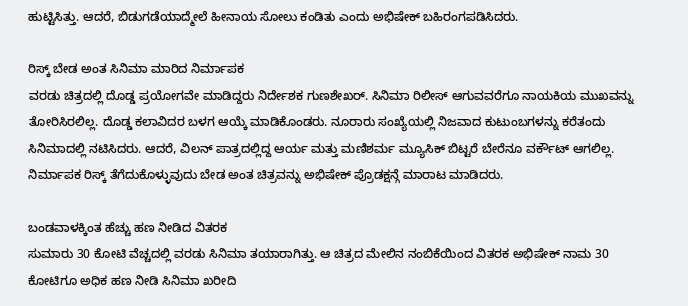ಹುಟ್ಟಿಸಿತ್ತು. ಆದರೆ, ಬಿಡುಗಡೆಯಾದ್ಮೇಲೆ ಹೀನಾಯ ಸೋಲು ಕಂಡಿತು ಎಂದು ಅಭಿಷೇಕ್ ಬಹಿರಂಗಪಡಿಸಿದರು.

ರಿಸ್ಕ್ ಬೇಡ ಅಂತ ಸಿನಿಮಾ ಮಾರಿದ ನಿರ್ಮಾಪಕ
ವರಡು ಚಿತ್ರದಲ್ಲಿ ದೊಡ್ಡ ಪ್ರಯೋಗವೇ ಮಾಡಿದ್ದರು ನಿರ್ದೇಶಕ ಗುಣಶೇಖರ್. ಸಿನಿಮಾ ರಿಲೀಸ್ ಆಗುವವರೆಗೂ ನಾಯಕಿಯ ಮುಖವನ್ನು ತೋರಿಸಿರಲಿಲ್ಲ. ದೊಡ್ಡ ಕಲಾವಿದರ ಬಳಗ ಆಯ್ಕೆ ಮಾಡಿಕೊಂಡರು. ನೂರಾರು ಸಂಖ್ಯೆಯಲ್ಲಿ ನಿಜವಾದ ಕುಟುಂಬಗಳನ್ನು ಕರೆತಂದು ಸಿನಿಮಾದಲ್ಲಿ ನಟಿಸಿದರು. ಆದರೆ, ವಿಲನ್ ಪಾತ್ರದಲ್ಲಿದ್ದ ಆರ್ಯ ಮತ್ತು ಮಣಿಶರ್ಮ ಮ್ಯೂಸಿಕ್ ಬಿಟ್ಟರೆ ಬೇರೆನೂ ವರ್ಕೌಟ್ ಆಗಲಿಲ್ಲ. ನಿರ್ಮಾಪಕ ರಿಸ್ಕ್ ತೆಗೆದುಕೊಳ್ಳುವುದು ಬೇಡ ಅಂತ ಚಿತ್ರವನ್ನು ಅಭಿಷೇಕ್ ಪ್ರೊಡಕ್ಷನ್ಗೆ ಮಾರಾಟ ಮಾಡಿದರು.

ಬಂಡವಾಳಕ್ಕಿಂತ ಹೆಚ್ಚು ಹಣ ನೀಡಿದ ವಿತರಕ
ಸುಮಾರು 30 ಕೋಟಿ ವೆಚ್ಚದಲ್ಲಿ ವರಡು ಸಿನಿಮಾ ತಯಾರಾಗಿತ್ತು. ಆ ಚಿತ್ರದ ಮೇಲಿನ ನಂಬಿಕೆಯಿಂದ ವಿತರಕ ಅಭಿಷೇಕ್ ನಾಮ 30 ಕೋಟಿಗೂ ಅಧಿಕ ಹಣ ನೀಡಿ ಸಿನಿಮಾ ಖರೀದಿ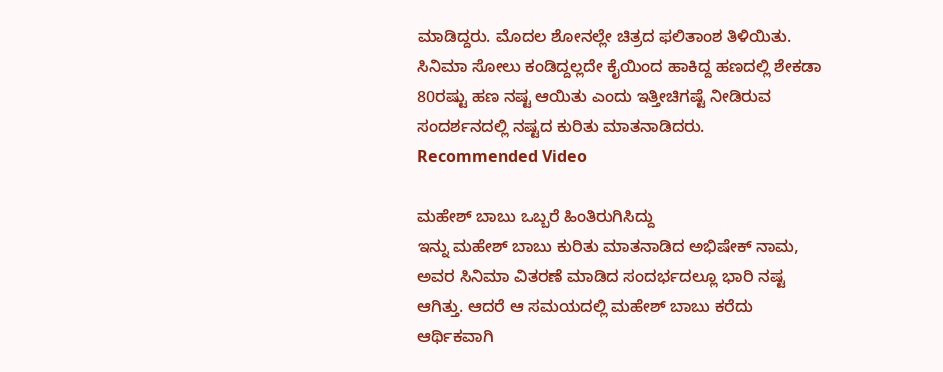ಮಾಡಿದ್ದರು. ಮೊದಲ ಶೋನಲ್ಲೇ ಚಿತ್ರದ ಫಲಿತಾಂಶ ತಿಳಿಯಿತು. ಸಿನಿಮಾ ಸೋಲು ಕಂಡಿದ್ದಲ್ಲದೇ ಕೈಯಿಂದ ಹಾಕಿದ್ದ ಹಣದಲ್ಲಿ ಶೇಕಡಾ 80ರಷ್ಟು ಹಣ ನಷ್ಟ ಆಯಿತು ಎಂದು ಇತ್ತೀಚಿಗಷ್ಟೆ ನೀಡಿರುವ ಸಂದರ್ಶನದಲ್ಲಿ ನಷ್ಟದ ಕುರಿತು ಮಾತನಾಡಿದರು.
Recommended Video

ಮಹೇಶ್ ಬಾಬು ಒಬ್ಬರೆ ಹಿಂತಿರುಗಿಸಿದ್ದು
ಇನ್ನು ಮಹೇಶ್ ಬಾಬು ಕುರಿತು ಮಾತನಾಡಿದ ಅಭಿಷೇಕ್ ನಾಮ, ಅವರ ಸಿನಿಮಾ ವಿತರಣೆ ಮಾಡಿದ ಸಂದರ್ಭದಲ್ಲೂ ಭಾರಿ ನಷ್ಟ ಆಗಿತ್ತು. ಆದರೆ ಆ ಸಮಯದಲ್ಲಿ ಮಹೇಶ್ ಬಾಬು ಕರೆದು ಆರ್ಥಿಕವಾಗಿ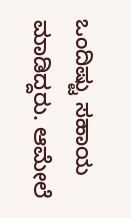ಒಂದಿಷ್ಟು ಸಹಾಯ ಮಾಡಿದ್ದರು. ಆಮೇಲೆ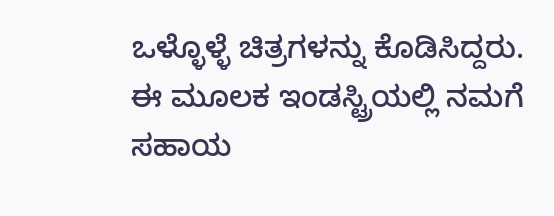ಒಳ್ಳೊಳ್ಳೆ ಚಿತ್ರಗಳನ್ನು ಕೊಡಿಸಿದ್ದರು. ಈ ಮೂಲಕ ಇಂಡಸ್ಟ್ರಿಯಲ್ಲಿ ನಮಗೆ ಸಹಾಯ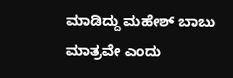ಮಾಡಿದ್ದು ಮಹೇಶ್ ಬಾಬು ಮಾತ್ರವೇ ಎಂದು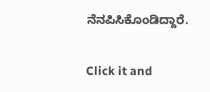ನೆನಪಿಸಿಕೊಂಡಿದ್ದಾರೆ.


Click it and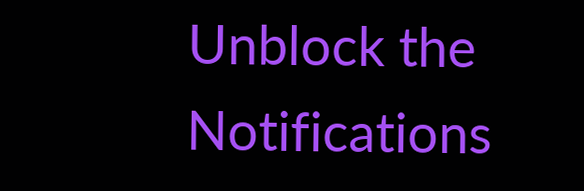Unblock the Notifications